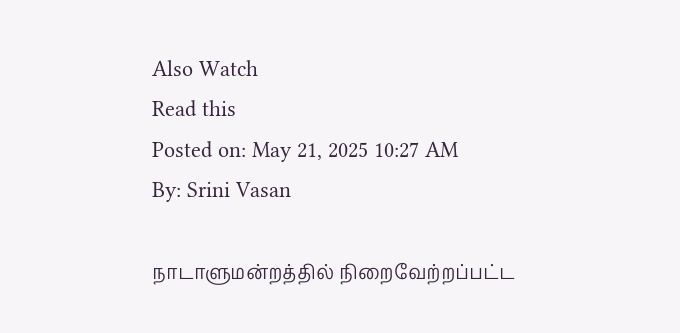Also Watch
Read this
Posted on: May 21, 2025 10:27 AM
By: Srini Vasan

நாடாளுமன்றத்தில் நிறைவேற்றப்பட்ட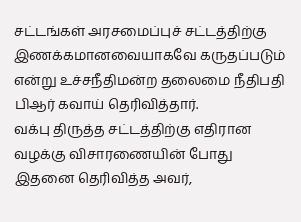சட்டங்கள் அரசமைப்புச் சட்டத்திற்கு இணக்கமானவையாகவே கருதப்படும் என்று உச்சநீதிமன்ற தலைமை நீதிபதி பிஆர் கவாய் தெரிவித்தார்.
வக்பு திருத்த சட்டத்திற்கு எதிரான வழக்கு விசாரணையின் போது இதனை தெரிவித்த அவர்,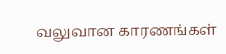வலுவான காரணங்கள்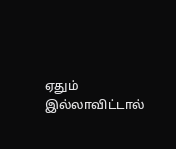ஏதும் இல்லாவிட்டால்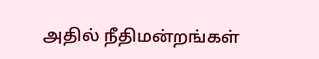அதில் நீதிமன்றங்கள்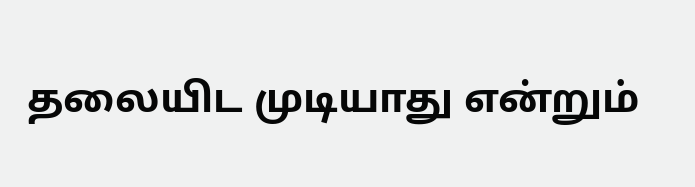தலையிட முடியாது என்றும்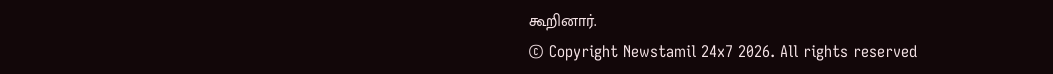கூறினார்.
© Copyright Newstamil 24x7 2026. All rights reserved